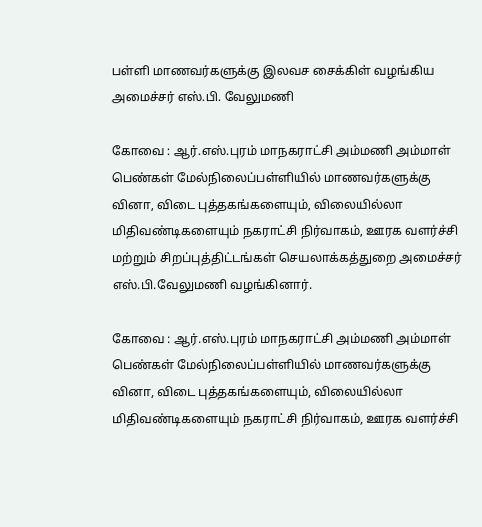பள்ளி மாணவர்களுக்கு இலவச சைக்கிள் வழங்கிய அமைச்சர் எஸ்.பி. வேலுமணி

கோவை : ஆர்.எஸ்.புரம் மாநகராட்சி அம்மணி அம்மாள் பெண்கள் மேல்நிலைப்பள்ளியில் மாணவர்களுக்கு வினா, விடை புத்தகங்களையும், விலையில்லா மிதிவண்டிகளையும் நகராட்சி நிர்வாகம், ஊரக வளர்ச்சி மற்றும் சிறப்புத்திட்டங்கள் செயலாக்கத்துறை அமைச்சர் எஸ்.பி.வேலுமணி வழங்கினார்.

கோவை : ஆர்.எஸ்.புரம் மாநகராட்சி அம்மணி அம்மாள் பெண்கள் மேல்நிலைப்பள்ளியில் மாணவர்களுக்கு வினா, விடை புத்தகங்களையும், விலையில்லா மிதிவண்டிகளையும் நகராட்சி நிர்வாகம், ஊரக வளர்ச்சி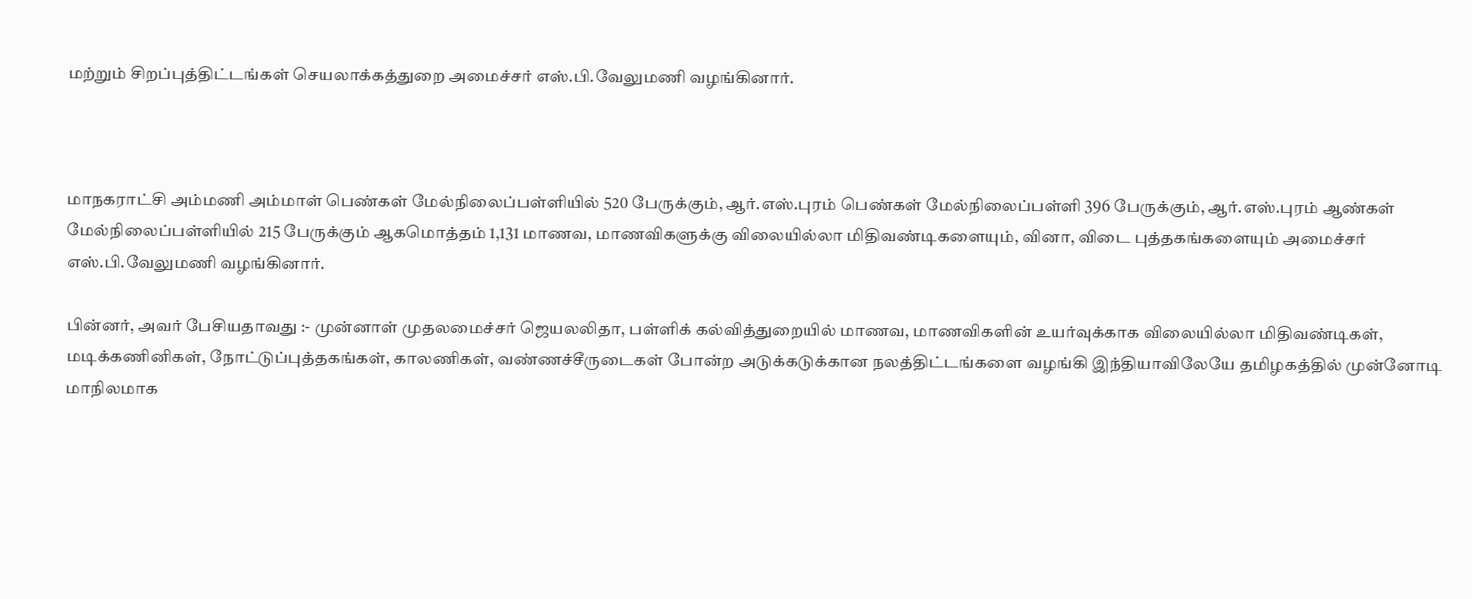மற்றும் சிறப்புத்திட்டங்கள் செயலாக்கத்துறை அமைச்சர் எஸ்.பி.வேலுமணி வழங்கினார்.



மாநகராட்சி அம்மணி அம்மாள் பெண்கள் மேல்நிலைப்பள்ளியில் 520 பேருக்கும், ஆர்.எஸ்.புரம் பெண்கள் மேல்நிலைப்பள்ளி 396 பேருக்கும், ஆர்.எஸ்.புரம் ஆண்கள் மேல்நிலைப்பள்ளியில் 215 பேருக்கும் ஆகமொத்தம் 1,131 மாணவ, மாணவிகளுக்கு விலையில்லா மிதிவண்டிகளையும், வினா, விடை புத்தகங்களையும் அமைச்சர் எஸ்.பி.வேலுமணி வழங்கினார்.

பின்னர், அவர் பேசியதாவது :- முன்னாள் முதலமைச்சர் ஜெயலலிதா, பள்ளிக் கல்வித்துறையில் மாணவ, மாணவிகளின் உயர்வுக்காக விலையில்லா மிதிவண்டிகள், மடிக்கணினிகள், நோட்டுப்புத்தகங்கள், காலணிகள், வண்ணச்சீருடைகள் போன்ற அடுக்கடுக்கான நலத்திட்டங்களை வழங்கி இந்தியாவிலேயே தமிழகத்தில் முன்னோடி மாநிலமாக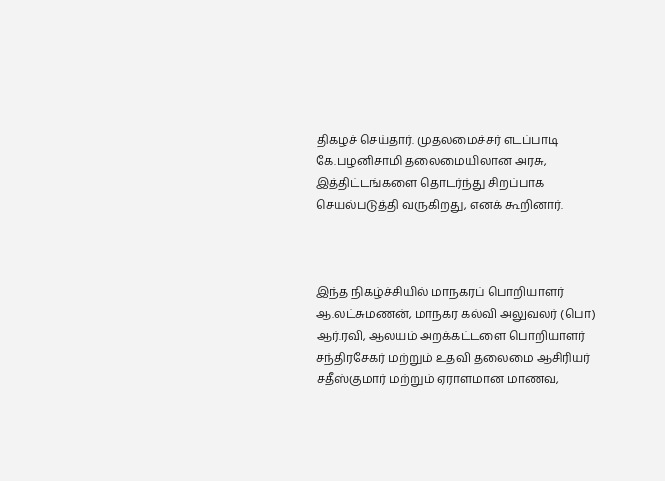திகழச் செய்தார். முதலமைச்சர் எடப்பாடி கே.பழனிசாமி தலைமையிலான அரசு, இத்திட்டங்களை தொடர்ந்து சிறப்பாக செயல்படுத்தி வருகிறது, எனக் கூறினார்.



இந்த நிகழ்ச்சியில் மாநகரப் பொறியாளர் ஆ.லட்சுமணன், மாநகர கல்வி அலுவலர் (பொ) ஆர்.ரவி, ஆலயம் அறக்கட்டளை பொறியாளர் சந்திரசேகர் மற்றும் உதவி தலைமை ஆசிரியர் சதீஸ்குமார் மற்றும் ஏராளமான மாணவ,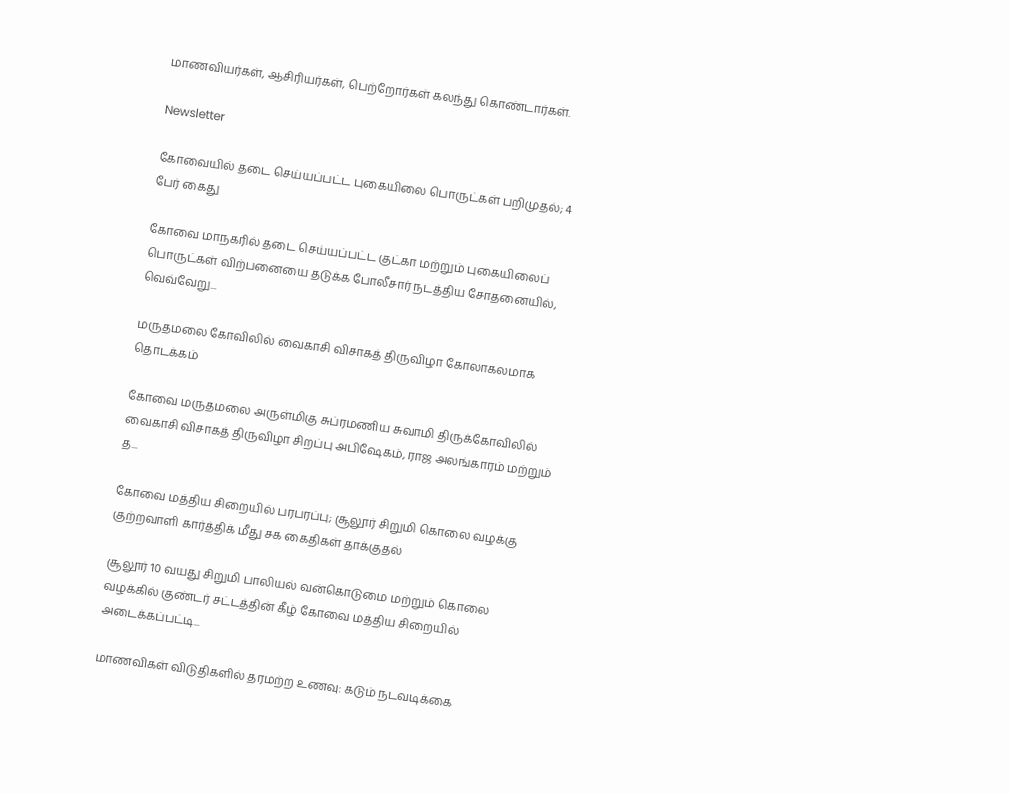மாணவியர்கள், ஆசிரியர்கள், பெற்றோர்கள் கலந்து கொண்டார்கள்.

Newsletter

கோவையில் தடை செய்யப்பட்ட புகையிலை பொருட்கள் பறிமுதல்; 4 பேர் கைது

கோவை மாநகரில் தடை செய்யப்பட்ட குட்கா மற்றும் புகையிலைப் பொருட்கள் விற்பனையை தடுக்க போலீசார் நடத்திய சோதனையில், வெவ்வேறு...

மருதமலை கோவிலில் வைகாசி விசாகத் திருவிழா கோலாகலமாக தொடக்கம்

கோவை மருதமலை அருள்மிகு சுப்ரமணிய சுவாமி திருக்கோவிலில் வைகாசி விசாகத் திருவிழா சிறப்பு அபிஷேகம், ராஜ அலங்காரம் மற்றும் த...

கோவை மத்திய சிறையில் பரபரப்பு; சூலூர் சிறுமி கொலை வழக்கு குற்றவாளி கார்த்திக் மீது சக கைதிகள் தாக்குதல்

சூலூர் 10 வயது சிறுமி பாலியல் வன்கொடுமை மற்றும் கொலை வழக்கில் குண்டர் சட்டத்தின் கீழ் கோவை மத்திய சிறையில் அடைக்கப்பட்டி...

மாணவிகள் விடுதிகளில் தரமற்ற உணவு: கடும் நடவடிக்கை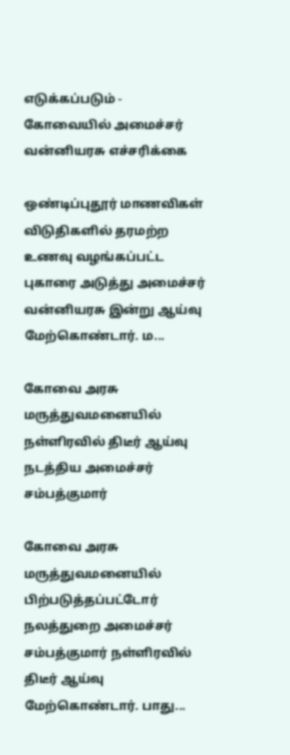எடுக்கப்படும் - கோவையில் அமைச்சர் வன்னியரசு எச்சரிக்கை

ஒண்டிப்புதூர் மாணவிகள் விடுதிகளில் தரமற்ற உணவு வழங்கப்பட்ட புகாரை அடுத்து அமைச்சர் வன்னியரசு இன்று ஆய்வு மேற்கொண்டார். ம...

கோவை அரசு மருத்துவமனையில் நள்ளிரவில் திடீர் ஆய்வு நடத்திய அமைச்சர் சம்பத்குமார்

கோவை அரசு மருத்துவமனையில் பிற்படுத்தப்பட்டோர் நலத்துறை அமைச்சர் சம்பத்குமார் நள்ளிரவில் திடீர் ஆய்வு மேற்கொண்டார். பாது...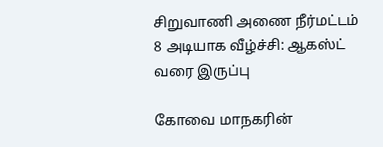சிறுவாணி அணை நீர்மட்டம் 8 அடியாக வீழ்ச்சி: ஆகஸ்ட் வரை இருப்பு

கோவை மாநகரின்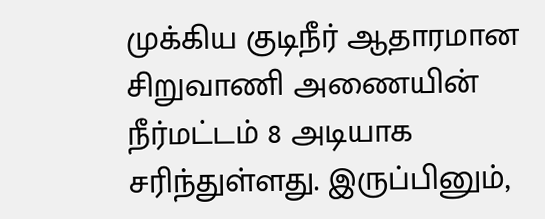முக்கிய குடிநீர் ஆதாரமான சிறுவாணி அணையின் நீர்மட்டம் 8 அடியாக சரிந்துள்ளது. இருப்பினும்,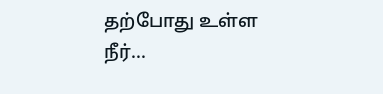தற்போது உள்ள நீர்...